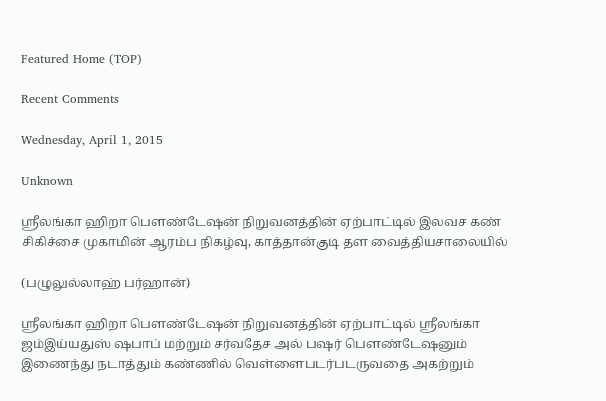Featured Home (TOP)

Recent Comments

Wednesday, April 1, 2015

Unknown

ஸ்ரீலங்கா ஹிறா பௌண்டேஷன் நிறுவனத்தின் ஏற்பாட்டில் இலவச கண் சிகிச்சை முகாமின் ஆரம்ப நிகழ்வு, காத்தான்குடி தள வைத்தியசாலையில்

(பழுலுல்லாஹ் பர்ஹான்)

ஸ்ரீலங்கா ஹிறா பௌண்டேஷன் நிறுவனத்தின் ஏற்பாட்டில் ஸ்ரீலங்கா ஜம்இய்யதுஸ் ஷபாப் மற்றும் சர்வதேச அல் பஷர் பௌண்டேஷனும் இணைந்து நடாத்தும் கண்ணில் வெள்ளைபடர்படருவதை அகற்றும்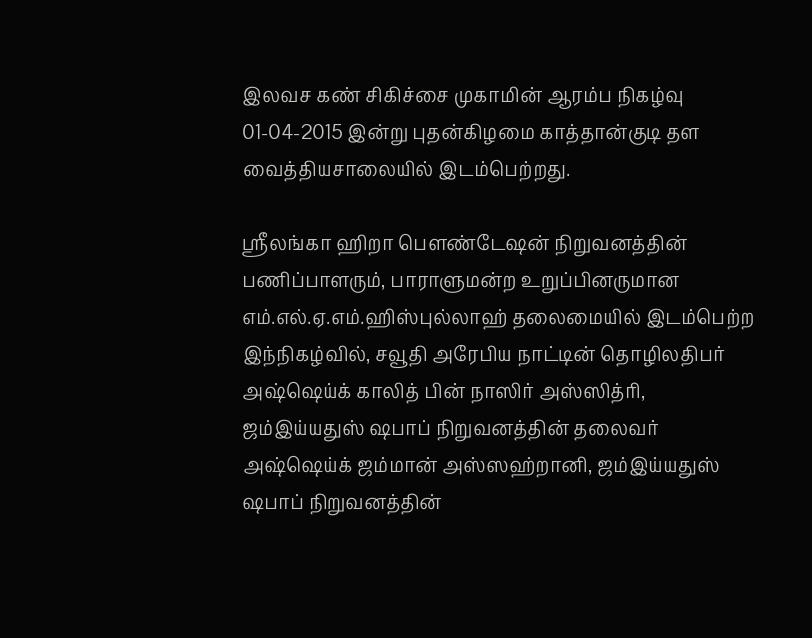இலவச கண் சிகிச்சை முகாமின் ஆரம்ப நிகழ்வு 01-04-2015 இன்று புதன்கிழமை காத்தான்குடி தள வைத்தியசாலையில் இடம்பெற்றது.

ஸ்ரீலங்கா ஹிறா பௌண்டேஷன் நிறுவனத்தின் பணிப்பாளரும், பாராளுமன்ற உறுப்பினருமான எம்.எல்.ஏ.எம்.ஹிஸ்புல்லாஹ் தலைமையில் இடம்பெற்ற இந்நிகழ்வில், சவூதி அரேபிய நாட்டின் தொழிலதிபர் அஷ்ஷெய்க் காலித் பின் நாஸிர் அஸ்ஸித்ரி, ஜம்இய்யதுஸ் ஷபாப் நிறுவனத்தின் தலைவர் அஷ்ஷெய்க் ஜம்மான் அஸ்ஸஹ்றானி, ஜம்இய்யதுஸ் ஷபாப் நிறுவனத்தின்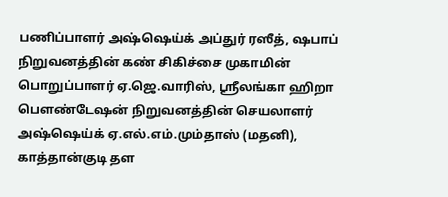பணிப்பாளர் அஷ்ஷெய்க் அப்துர் ரஸீத், ஷபாப் நிறுவனத்தின் கண் சிகிச்சை முகாமின் பொறுப்பாளர் ஏ.ஜெ.வாரிஸ், ஸ்ரீலங்கா ஹிறா பௌண்டேஷன் நிறுவனத்தின் செயலாளர் அஷ்ஷெய்க் ஏ.எல்.எம்.மும்தாஸ் (மதனி), காத்தான்குடி தள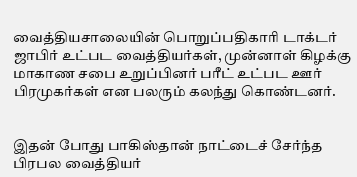வைத்தியசாலையின் பொறுப்பதிகாரி டாக்டர் ஜாபிர் உட்பட வைத்தியர்கள், முன்னாள் கிழக்கு மாகாண சபை உறுப்பினர் பரீட் உட்பட ஊர் பிரமுகர்கள் என பலரும் கலந்து கொண்டனர்.


இதன் போது பாகிஸ்தான் நாட்டைச் சேர்ந்த பிரபல வைத்தியர்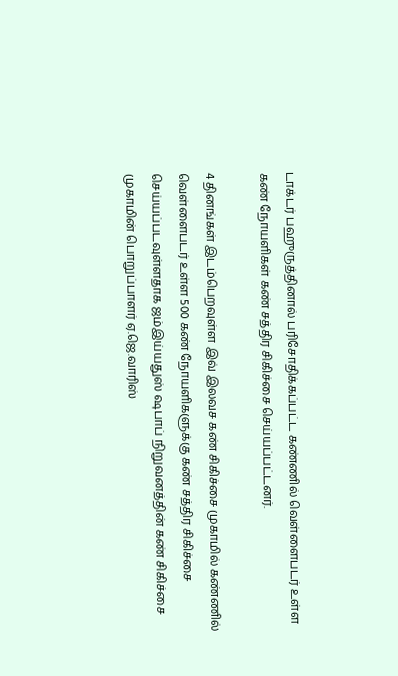டாக்டர் பஹுருத்தினால் பரிசோதிக்கப்பட்ட கண்ணில் வெள்ளைபடர் உள்ள கண் நோயளிகள் கண் சத்திர சிகிச்சை செய்யப்பட்டனர்.

4 தினங்கள் இடம்பெறவுள்ள இவ் இலவச கண் சிகிச்சை முகாமில் கண்ணில் வெள்ளைபடர் உள்ள 500 கண் நோயளிகளுக்கு கண் சத்திர சிகிச்சை செய்யப்படவுள்ளதாக ஜம்இய்யதுஸ் ஷபாப் நிறுவனத்தின் கண் சிகிச்சை முகாமின் பொறுப்பாளர் ஏ.ஜெ.வாரிஸ்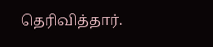தெரிவித்தார்.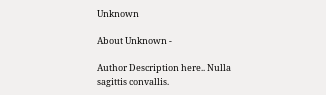Unknown

About Unknown -

Author Description here.. Nulla sagittis convallis.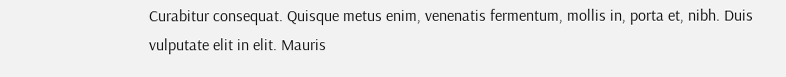Curabitur consequat. Quisque metus enim, venenatis fermentum, mollis in, porta et, nibh. Duis vulputate elit in elit. Mauris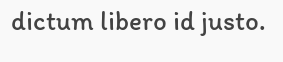dictum libero id justo.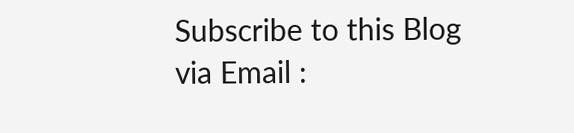Subscribe to this Blog via Email :